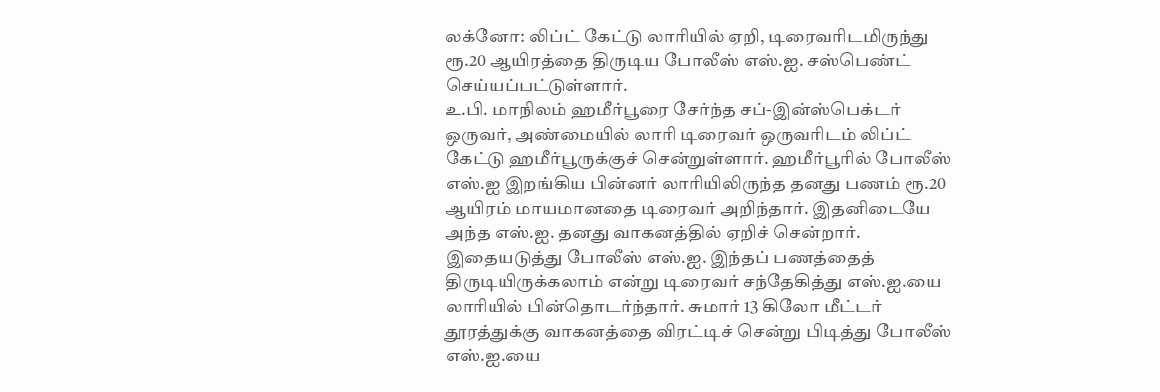லக்னோ: லிப்ட் கேட்டு லாரியில் ஏறி, டிரைவரிடமிருந்து ரூ.20 ஆயிரத்தை திருடிய போலீஸ் எஸ்.ஐ. சஸ்பெண்ட் செய்யப்பட்டுள்ளார்.
உ.பி. மாநிலம் ஹமீர்பூரை சேர்ந்த சப்-இன்ஸ்பெக்டர் ஒருவர், அண்மையில் லாரி டிரைவர் ஒருவரிடம் லிப்ட் கேட்டு ஹமீர்பூருக்குச் சென்றுள்ளார். ஹமீர்பூரில் போலீஸ் எஸ்.ஐ இறங்கிய பின்னர் லாரியிலிருந்த தனது பணம் ரூ.20 ஆயிரம் மாயமானதை டிரைவர் அறிந்தார். இதனிடையே அந்த எஸ்.ஐ. தனது வாகனத்தில் ஏறிச் சென்றார்.
இதையடுத்து போலீஸ் எஸ்.ஐ. இந்தப் பணத்தைத் திருடியிருக்கலாம் என்று டிரைவர் சந்தேகித்து எஸ்.ஐ.யை லாரியில் பின்தொடர்ந்தார். சுமார் 13 கிலோ மீட்டர் தூரத்துக்கு வாகனத்தை விரட்டிச் சென்று பிடித்து போலீஸ் எஸ்.ஐ.யை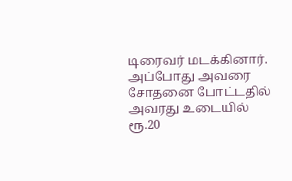டிரைவர் மடக்கினார். அப்போது அவரை சோதனை போட்டதில் அவரது உடையில் ரூ.20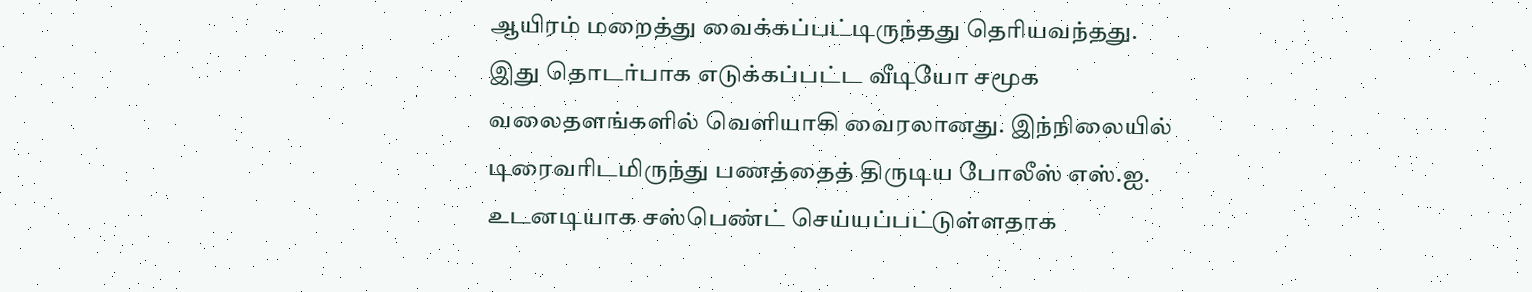ஆயிரம் மறைத்து வைக்கப்பட்டிருந்தது தெரியவந்தது.
இது தொடர்பாக எடுக்கப்பட்ட வீடியோ சமூக வலைதளங்களில் வெளியாகி வைரலானது. இந்நிலையில் டிரைவரிடமிருந்து பணத்தைத் திருடிய போலீஸ் எஸ்.ஐ. உடனடியாக சஸ்பெண்ட் செய்யப்பட்டுள்ளதாக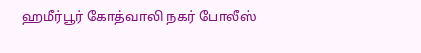ஹமீர்பூர் கோத்வாலி நகர் போலீஸ்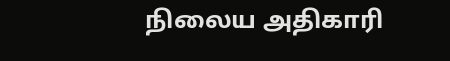நிலைய அதிகாரி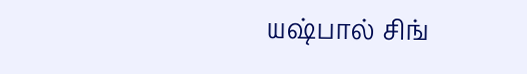யஷ்பால் சிங்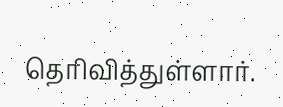தெரிவித்துள்ளார்.